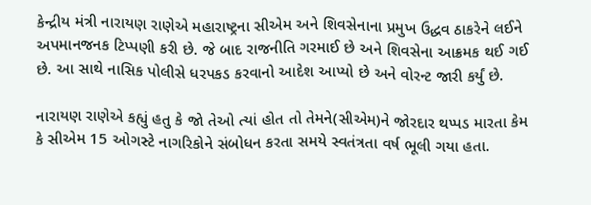કેન્દ્રીય મંત્રી નારાયણ રાણેએ મહારાષ્ટ્રના સીએમ અને શિવસેનાના પ્રમુખ ઉદ્ધવ ઠાકરેને લઈને અપમાનજનક ટિપ્પણી કરી છે. જે બાદ રાજનીતિ ગરમાઈ છે અને શિવસેના આક્રમક થઈ ગઈ છે. આ સાથે નાસિક પોલીસે ધરપકડ કરવાનો આદેશ આપ્યો છે અને વોરન્ટ જારી કર્યું છે.

નારાયણ રાણેએ કહ્યું હતુ કે જો તેઓ ત્યાં હોત તો તેમને(સીએમ)ને જોરદાર થપ્પડ મારતા કેમ કે સીએમ 15 ઓગસ્ટે નાગરિકોને સંબોધન કરતા સમયે સ્વતંત્રતા વર્ષ ભૂલી ગયા હતા.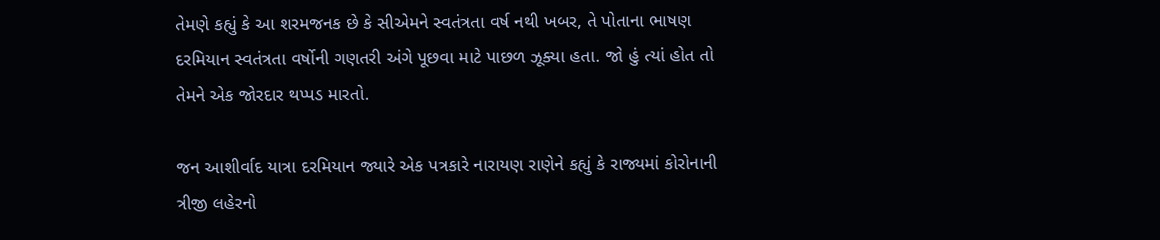તેમણે કહ્યું કે આ શરમજનક છે કે સીએમને સ્વતંત્રતા વર્ષ નથી ખબર, તે પોતાના ભાષણ દરમિયાન સ્વતંત્રતા વર્ષોની ગણતરી અંગે પૂછવા માટે પાછળ ઝૂક્યા હતા. જો હું ત્યાં હોત તો તેમને એક જોરદાર થપ્પડ મારતો.

જન આશીર્વાદ યાત્રા દરમિયાન જ્યારે એક પત્રકારે નારાયણ રાણેને કહ્યું કે રાજ્યમાં કોરોનાની ત્રીજી લહેરનો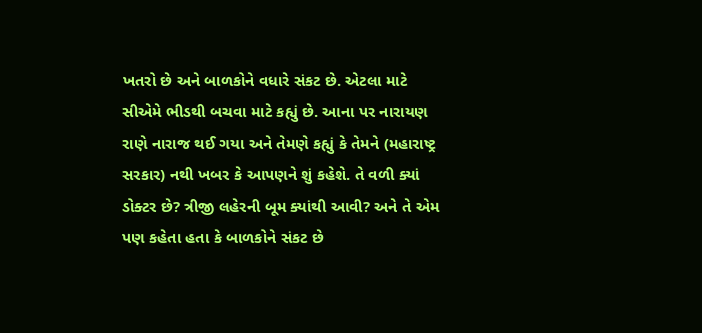ખતરો છે અને બાળકોને વધારે સંકટ છે. એટલા માટે સીએમે ભીડથી બચવા માટે કહ્યું છે. આના પર નારાયણ રાણે નારાજ થઈ ગયા અને તેમણે કહ્યું કે તેમને (મહારાષ્ટ્ર સરકાર) નથી ખબર કે આપણને શું કહેશે. તે વળી ક્યાં ડોક્ટર છે? ત્રીજી લહેરની બૂમ ક્યાંથી આવી? અને તે એમ પણ કહેતા હતા કે બાળકોને સંકટ છે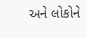અને લોકોને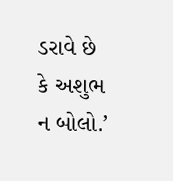ડરાવે છે કે અશુભ ન બોલો.’